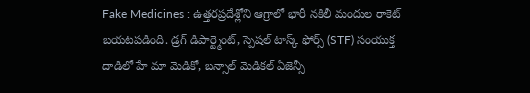Fake Medicines : ఉత్తరప్రదేశ్లోని ఆగ్రాలో భారీ నకిలీ మందుల రాకెట్ బయటపడింది. డ్రగ్ డిపార్ట్మెంట్, స్పెషల్ టాస్క్ ఫోర్స్ (STF) సంయుక్త దాడిలో హే మా మెడికో, బన్సాల్ మెడికల్ ఏజెన్సీ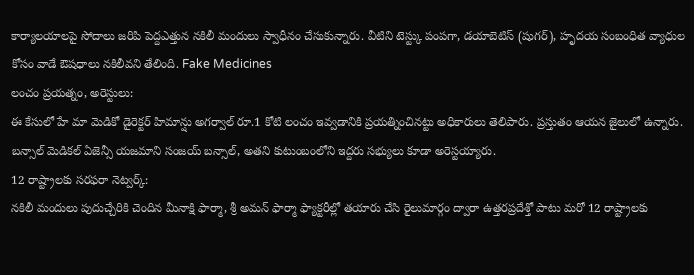కార్యాలయాలపై సోదాలు జరిపి పెద్దఎత్తున నకిలీ మందులు స్వాధీనం చేసుకున్నారు. వీటిని టెస్ట్కు పంపగా, డయాబెటిస్ (షుగర్), హృదయ సంబంధిత వ్యాధుల కోసం వాడే ఔషధాలు నకిలీవని తేలింది. Fake Medicines
లంచం ప్రయత్నం, అరెస్టులు:
ఈ కేసులో హే మా మెడికో డైరెక్టర్ హిమాన్షు అగర్వాల్ రూ.1 కోటి లంచం ఇవ్వడానికి ప్రయత్నించినట్టు అధికారులు తెలిపారు. ప్రస్తుతం ఆయన జైలులో ఉన్నారు. బన్సాల్ మెడికల్ ఏజెన్సీ యజమాని సంజయ్ బన్సాల్, అతని కుటుంబంలోని ఇద్దరు సభ్యులు కూడా అరెస్టయ్యారు.
12 రాష్ట్రాలకు సరఫరా నెట్వర్క్:
నకిలీ మందులు పుదుచ్చేరికి చెందిన మీనాక్షి ఫార్మా, శ్రీ అమన్ ఫార్మా ఫ్యాక్టరీల్లో తయారు చేసి రైలుమార్గం ద్వారా ఉత్తరప్రదేశ్తో పాటు మరో 12 రాష్ట్రాలకు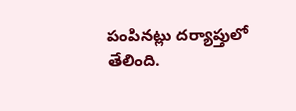పంపినట్లు దర్యాప్తులో తేలింది.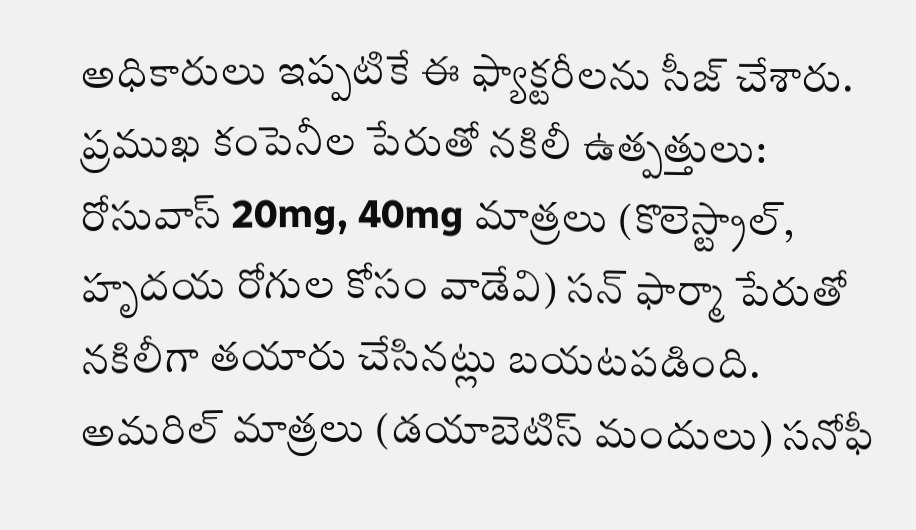అధికారులు ఇప్పటికే ఈ ఫ్యాక్టరీలను సీజ్ చేశారు.
ప్రముఖ కంపెనీల పేరుతో నకిలీ ఉత్పత్తులు:
రోసువాస్ 20mg, 40mg మాత్రలు (కొలెస్ట్రాల్, హృదయ రోగుల కోసం వాడేవి) సన్ ఫార్మా పేరుతో నకిలీగా తయారు చేసినట్లు బయటపడింది.
అమరిల్ మాత్రలు (డయాబెటిస్ మందులు) సనోఫీ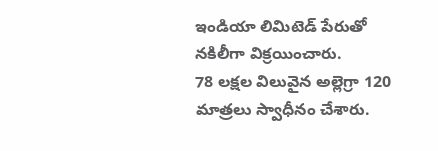ఇండియా లిమిటెడ్ పేరుతో నకిలీగా విక్రయించారు.
78 లక్షల విలువైన అల్లెగ్రా 120 మాత్రలు స్వాధీనం చేశారు.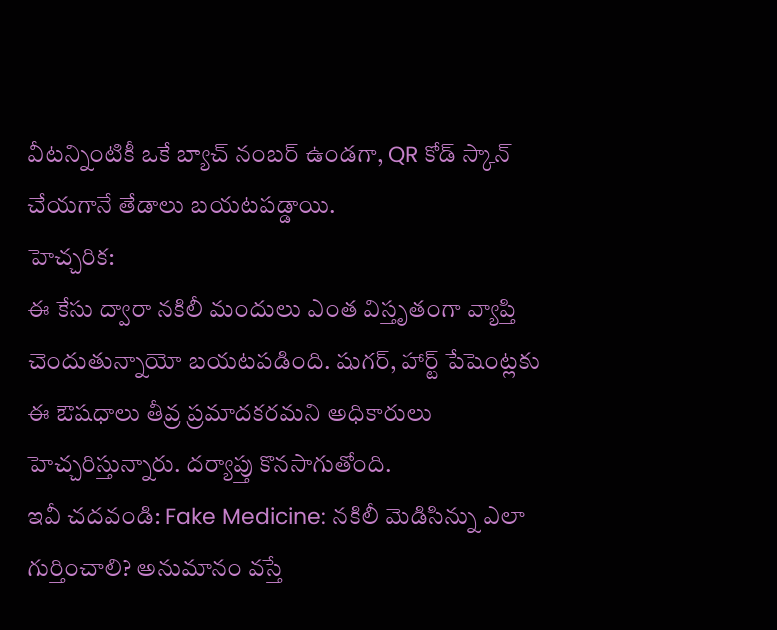వీటన్నింటికీ ఒకే బ్యాచ్ నంబర్ ఉండగా, QR కోడ్ స్కాన్ చేయగానే తేడాలు బయటపడ్డాయి.
హెచ్చరిక:
ఈ కేసు ద్వారా నకిలీ మందులు ఎంత విస్తృతంగా వ్యాప్తి చెందుతున్నాయో బయటపడింది. షుగర్, హార్ట్ పేషెంట్లకు ఈ ఔషధాలు తీవ్ర ప్రమాదకరమని అధికారులు హెచ్చరిస్తున్నారు. దర్యాప్తు కొనసాగుతోంది.
ఇవీ చదవండి: Fake Medicine: నకిలీ మెడిసిన్ను ఎలా గుర్తించాలి? అనుమానం వస్తే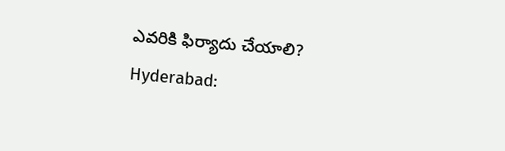ఎవరికి ఫిర్యాదు చేయాలి?
Hyderabad: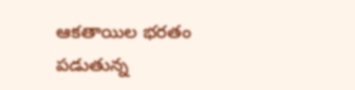ఆకతాయిల భరతం పడుతున్న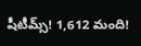షీటీమ్స్! 1,612 మంది!